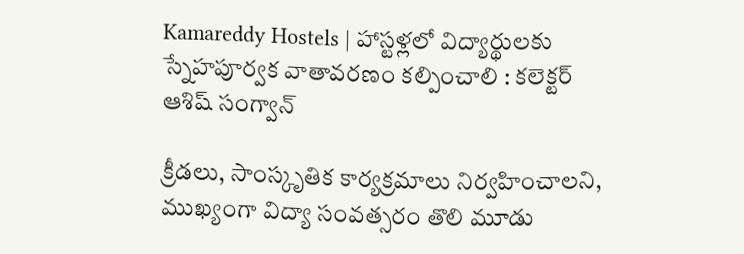Kamareddy Hostels | హాస్టళ్లలో విద్యార్థులకు స్నేహపూర్వక వాతావరణం కల్పించాలి : కలెక్టర్ ఆశిష్ సంగ్వాన్

క్రీడలు, సాంస్కృతిక కార్యక్రమాలు నిర్వహించాలని, ముఖ్యంగా విద్యా సంవత్సరం తొలి మూడు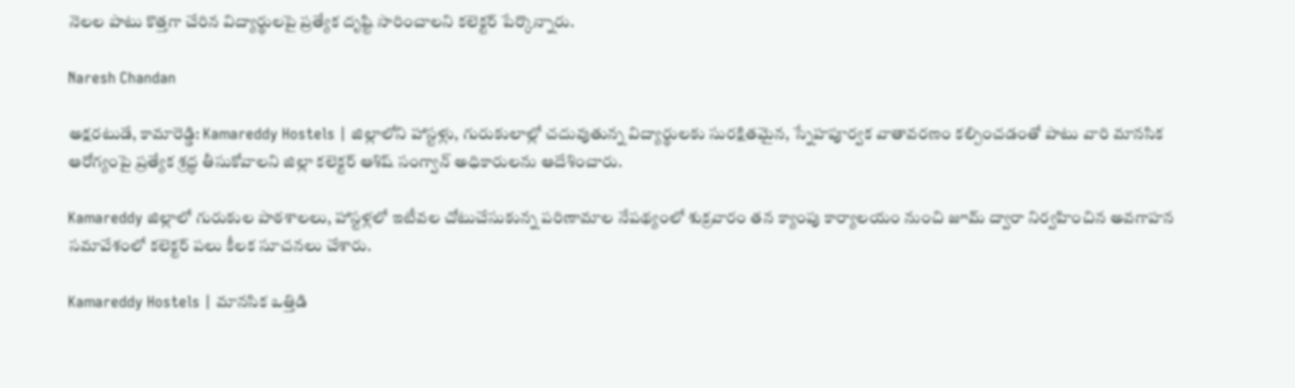నెలల పాటు కొత్తగా చేరిన విద్యార్థులపై ప్రత్యేక దృష్టి సారించాలని కలెక్టర్ పేర్కొన్నారు.

Naresh Chandan

అక్షరటుడే, కామారెడ్డి: Kamareddy Hostels | జిల్లాలోని హాస్టళ్లు, గురుకులాల్లో చదువుతున్న విద్యార్థులకు సురక్షితమైన, స్నేహపూర్వక వాతావరణం కల్పించడంతో పాటు వారి మానసిక ఆరోగ్యంపై ప్రత్యేక శ్రద్ధ తీసుకోవాలని జిల్లా కలెక్టర్ ఆశిష్ సంగ్వాన్ అధికారులను ఆదేశించారు.

Kamareddy జిల్లాలో గురుకుల పాఠశాలలు, హాస్టళ్లలో ఇటీవల చోటుచేసుకున్న పరిణామాల నేపథ్యంలో శుక్రవారం తన క్యాంపు కార్యాలయం నుంచి జూమ్ ద్వారా నిర్వహించిన అవగాహన సమావేశంలో కలెక్టర్ పలు కీలక సూచనలు చేశారు.

Kamareddy Hostels | మానసిక ఒత్తిడి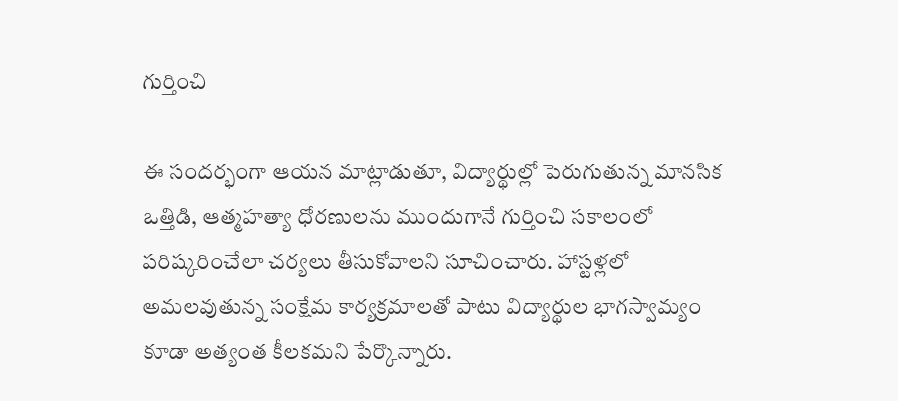గుర్తించి

ఈ సందర్భంగా ఆయన మాట్లాడుతూ, విద్యార్థుల్లో పెరుగుతున్న మానసిక ఒత్తిడి, ఆత్మహత్యా ధోరణులను ముందుగానే గుర్తించి సకాలంలో పరిష్కరించేలా చర్యలు తీసుకోవాలని సూచించారు. హాస్టళ్లలో అమలవుతున్న సంక్షేమ కార్యక్రమాలతో పాటు విద్యార్థుల భాగస్వామ్యం కూడా అత్యంత కీలకమని పేర్కొన్నారు.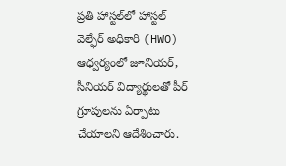ప్రతి హాస్టల్‌లో హాస్టల్ వెల్ఫేర్ అధికారి (HWO) ఆధ్వర్యంలో జూనియర్, సీనియర్ విద్యార్థులతో పీర్ గ్రూపులను ఏర్పాటు చేయాలని ఆదేశించారు.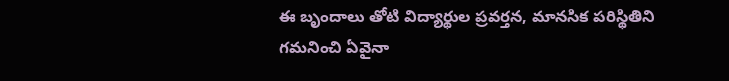ఈ బృందాలు తోటి విద్యార్థుల ప్రవర్తన, మానసిక పరిస్థితిని గమనించి ఏవైనా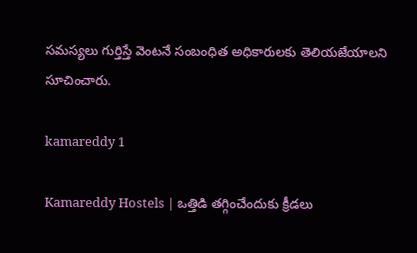సమస్యలు గుర్తిస్తే వెంటనే సంబంధిత అధికారులకు తెలియజేయాలని సూచించారు.

kamareddy 1

Kamareddy Hostels | ఒత్తిడి తగ్గించేందుకు క్రీడలు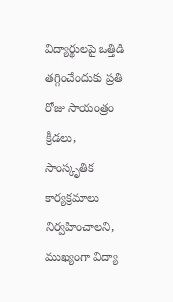విద్యార్థులపై ఒత్తిడి తగ్గించేందుకు ప్రతి రోజు సాయంత్రం క్రీడలు, సాంస్కృతిక కార్యక్రమాలు నిర్వహించాలని, ముఖ్యంగా విద్యా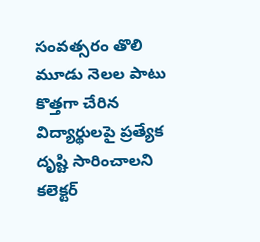సంవత్సరం తొలి మూడు నెలల పాటు కొత్తగా చేరిన విద్యార్థులపై ప్రత్యేక దృష్టి సారించాలని కలెక్టర్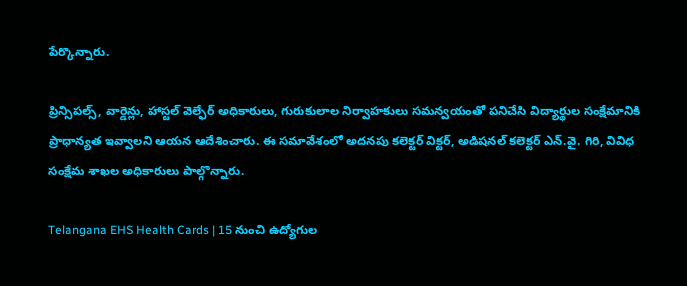పేర్కొన్నారు.

ప్రిన్సిపల్స్, వార్డెన్లు, హాస్టల్ వెల్ఫేర్ అధికారులు, గురుకులాల నిర్వాహకులు సమన్వయంతో పనిచేసి విద్యార్థుల సంక్షేమానికి ప్రాధాన్యత ఇవ్వాలని ఆయన ఆదేశించారు. ఈ సమావేశంలో అదనపు కలెక్టర్ విక్టర్, అడిషనల్ కలెక్టర్ ఎన్.వై. గిరి, వివిధ సంక్షేమ శాఖల అధికారులు పాల్గొన్నారు.

Telangana EHS Health Cards | 15 నుంచి ఉద్యోగుల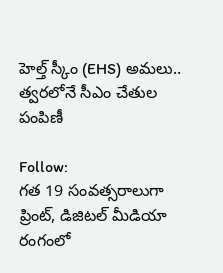హెల్త్ స్కీం (EHS) అమలు.. త్వరలోనే సీఎం చేతుల పంపిణీ

Follow:
గత 19 సంవత్సరాలుగా ప్రింట్, డిజిటల్ మీడియా రంగంలో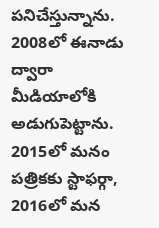పనిచేస్తున్నాను. 2008లో ఈనాడు ద్వారా మీడియాలోకి అడుగుపెట్టాను. 2015లో మనం పత్రికకు స్టాఫర్గా, 2016లో మన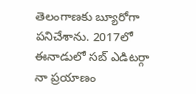తెలంగాణకు బ్యూరోగా పనిచేశాను. 2017లో ఈనాడులో సబ్ ఎడిటర్గా నా ప్రయాణం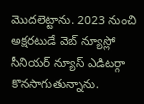మొదలెట్టాను. 2023 నుంచి అక్షరటుడే వెబ్ న్యూస్లో సీనియర్ న్యూస్ ఎడిటర్గా కొనసాగుతున్నాను.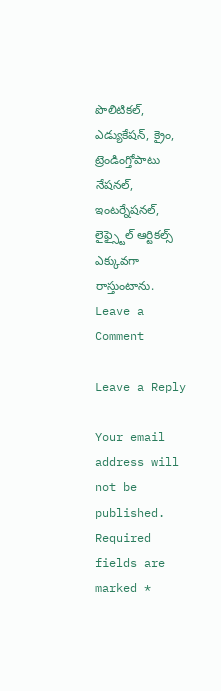పొలిటికల్, ఎడ్యుకేషన్, క్రైం, ట్రెండింగ్తోపాటు నేషనల్, ఇంటర్నేషనల్, లైఫ్స్టైల్ ఆర్టికల్స్ ఎక్కువగా రాస్తుంటాను.
Leave a Comment

Leave a Reply

Your email address will not be published. Required fields are marked *